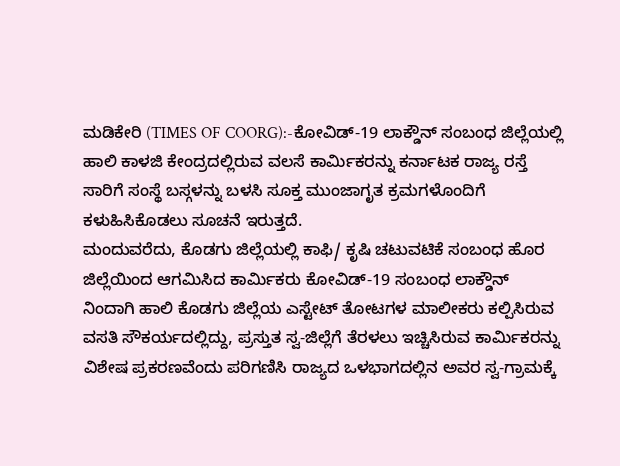ಮಡಿಕೇರಿ (TIMES OF COORG):-ಕೋವಿಡ್-19 ಲಾಕ್ಡೌನ್ ಸಂಬಂಧ ಜಿಲ್ಲೆಯಲ್ಲಿ ಹಾಲಿ ಕಾಳಜಿ ಕೇಂದ್ರದಲ್ಲಿರುವ ವಲಸೆ ಕಾರ್ಮಿಕರನ್ನು ಕರ್ನಾಟಕ ರಾಜ್ಯ ರಸ್ತೆ ಸಾರಿಗೆ ಸಂಸ್ಥೆ ಬಸ್ಗಳನ್ನು ಬಳಸಿ ಸೂಕ್ತ ಮುಂಜಾಗೃತ ಕ್ರಮಗಳೊಂದಿಗೆ ಕಳುಹಿಸಿಕೊಡಲು ಸೂಚನೆ ಇರುತ್ತದೆ.
ಮಂದುವರೆದು, ಕೊಡಗು ಜಿಲ್ಲೆಯಲ್ಲಿ ಕಾಫಿ/ ಕೃಷಿ ಚಟುವಟಿಕೆ ಸಂಬಂಧ ಹೊರ ಜಿಲ್ಲೆಯಿಂದ ಆಗಮಿಸಿದ ಕಾರ್ಮಿಕರು ಕೋವಿಡ್-19 ಸಂಬಂಧ ಲಾಕ್ಡೌನ್ ನಿಂದಾಗಿ ಹಾಲಿ ಕೊಡಗು ಜಿಲ್ಲೆಯ ಎಸ್ಟೇಟ್ ತೋಟಗಳ ಮಾಲೀಕರು ಕಲ್ಪಿಸಿರುವ ವಸತಿ ಸೌಕರ್ಯದಲ್ಲಿದ್ದು, ಪ್ರಸ್ತುತ ಸ್ವ-ಜಿಲ್ಲೆಗೆ ತೆರಳಲು ಇಚ್ಚಿಸಿರುವ ಕಾರ್ಮಿಕರನ್ನು ವಿಶೇಷ ಪ್ರಕರಣವೆಂದು ಪರಿಗಣಿಸಿ ರಾಜ್ಯದ ಒಳಭಾಗದಲ್ಲಿನ ಅವರ ಸ್ವ-ಗ್ರಾಮಕ್ಕೆ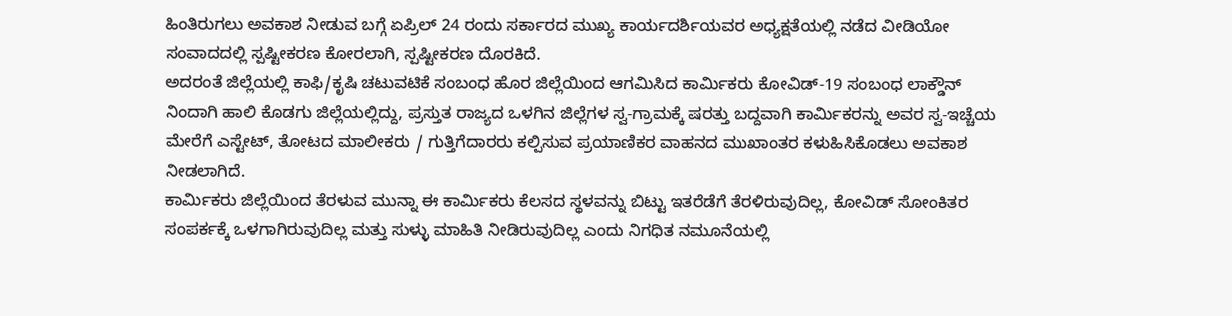ಹಿಂತಿರುಗಲು ಅವಕಾಶ ನೀಡುವ ಬಗ್ಗೆ ಏಪ್ರಿಲ್ 24 ರಂದು ಸರ್ಕಾರದ ಮುಖ್ಯ ಕಾರ್ಯದರ್ಶಿಯವರ ಅಧ್ಯಕ್ಷತೆಯಲ್ಲಿ ನಡೆದ ವೀಡಿಯೋ ಸಂವಾದದಲ್ಲಿ ಸ್ಪಷ್ಟೀಕರಣ ಕೋರಲಾಗಿ, ಸ್ಪಷ್ಟೀಕರಣ ದೊರಕಿದೆ.
ಅದರಂತೆ ಜಿಲ್ಲೆಯಲ್ಲಿ ಕಾಫಿ/ಕೃಷಿ ಚಟುವಟಿಕೆ ಸಂಬಂಧ ಹೊರ ಜಿಲ್ಲೆಯಿಂದ ಆಗಮಿಸಿದ ಕಾರ್ಮಿಕರು ಕೋವಿಡ್-19 ಸಂಬಂಧ ಲಾಕ್ಡೌನ್ ನಿಂದಾಗಿ ಹಾಲಿ ಕೊಡಗು ಜಿಲ್ಲೆಯಲ್ಲಿದ್ದು, ಪ್ರಸ್ತುತ ರಾಜ್ಯದ ಒಳಗಿನ ಜಿಲ್ಲೆಗಳ ಸ್ವ-ಗ್ರಾಮಕ್ಕೆ ಷರತ್ತು ಬದ್ದವಾಗಿ ಕಾರ್ಮಿಕರನ್ನು ಅವರ ಸ್ವ-ಇಚ್ಚೆಯ ಮೇರೆಗೆ ಎಸ್ಟೇಟ್, ತೋಟದ ಮಾಲೀಕರು / ಗುತ್ತಿಗೆದಾರರು ಕಲ್ಪಿಸುವ ಪ್ರಯಾಣಿಕರ ವಾಹನದ ಮುಖಾಂತರ ಕಳುಹಿಸಿಕೊಡಲು ಅವಕಾಶ ನೀಡಲಾಗಿದೆ.
ಕಾರ್ಮಿಕರು ಜಿಲ್ಲೆಯಿಂದ ತೆರಳುವ ಮುನ್ನಾ ಈ ಕಾರ್ಮಿಕರು ಕೆಲಸದ ಸ್ಥಳವನ್ನು ಬಿಟ್ಟು ಇತರೆಡೆಗೆ ತೆರಳಿರುವುದಿಲ್ಲ, ಕೋವಿಡ್ ಸೋಂಕಿತರ ಸಂಪರ್ಕಕ್ಕೆ ಒಳಗಾಗಿರುವುದಿಲ್ಲ ಮತ್ತು ಸುಳ್ಳು ಮಾಹಿತಿ ನೀಡಿರುವುದಿಲ್ಲ ಎಂದು ನಿಗಧಿತ ನಮೂನೆಯಲ್ಲಿ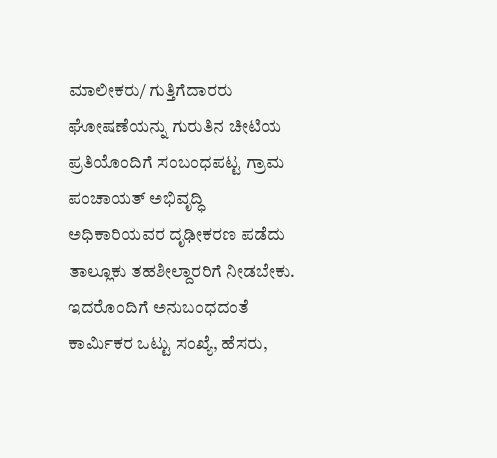ಮಾಲೀಕರು/ ಗುತ್ತಿಗೆದಾರರು ಘೋಷಣೆಯನ್ನು ಗುರುತಿನ ಚೀಟಿಯ ಪ್ರತಿಯೊಂದಿಗೆ ಸಂಬಂಧಪಟ್ಟ ಗ್ರಾಮ ಪಂಚಾಯತ್ ಅಭಿವೃದ್ಧಿ ಅಧಿಕಾರಿಯವರ ದೃಢೀಕರಣ ಪಡೆದು ತಾಲ್ಲೂಕು ತಹಶೀಲ್ದಾರರಿಗೆ ನೀಡಬೇಕು. ಇದರೊಂದಿಗೆ ಅನುಬಂಧದಂತೆ ಕಾರ್ಮಿಕರ ಒಟ್ಟು ಸಂಖ್ಯೆ, ಹೆಸರು,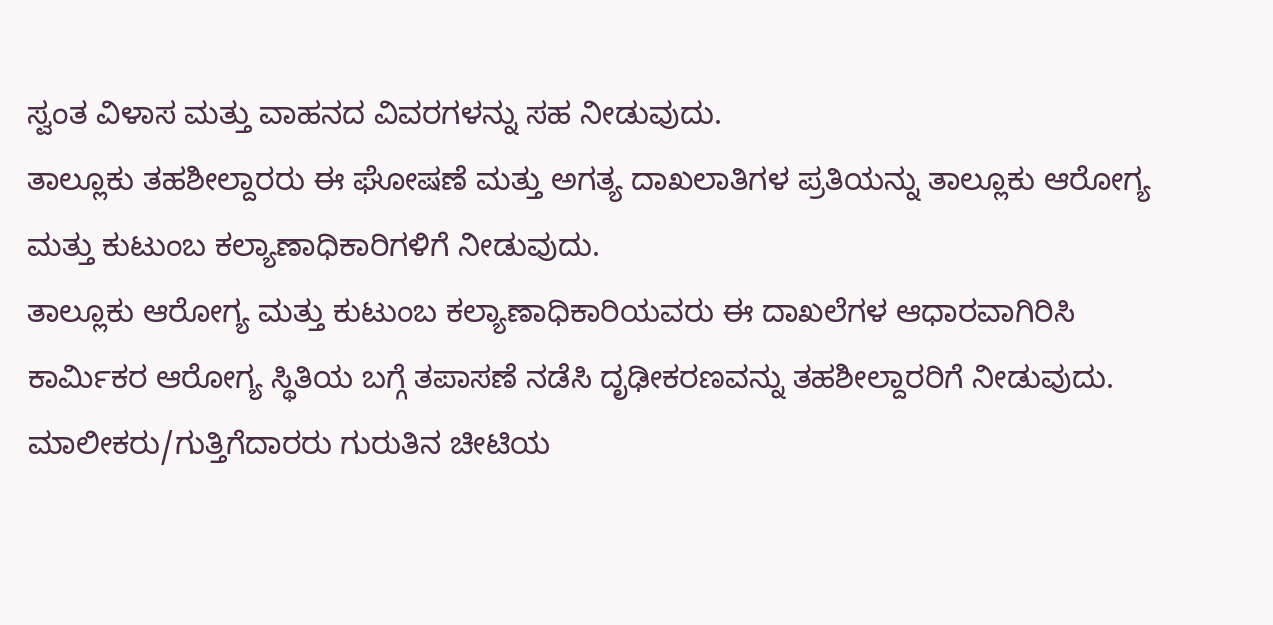ಸ್ವಂತ ವಿಳಾಸ ಮತ್ತು ವಾಹನದ ವಿವರಗಳನ್ನು ಸಹ ನೀಡುವುದು.
ತಾಲ್ಲೂಕು ತಹಶೀಲ್ದಾರರು ಈ ಘೋಷಣೆ ಮತ್ತು ಅಗತ್ಯ ದಾಖಲಾತಿಗಳ ಪ್ರತಿಯನ್ನು ತಾಲ್ಲೂಕು ಆರೋಗ್ಯ ಮತ್ತು ಕುಟುಂಬ ಕಲ್ಯಾಣಾಧಿಕಾರಿಗಳಿಗೆ ನೀಡುವುದು.
ತಾಲ್ಲೂಕು ಆರೋಗ್ಯ ಮತ್ತು ಕುಟುಂಬ ಕಲ್ಯಾಣಾಧಿಕಾರಿಯವರು ಈ ದಾಖಲೆಗಳ ಆಧಾರವಾಗಿರಿಸಿ ಕಾರ್ಮಿಕರ ಆರೋಗ್ಯ ಸ್ಥಿತಿಯ ಬಗ್ಗೆ ತಪಾಸಣೆ ನಡೆಸಿ ದೃಢೀಕರಣವನ್ನು ತಹಶೀಲ್ದಾರರಿಗೆ ನೀಡುವುದು.
ಮಾಲೀಕರು/ಗುತ್ತಿಗೆದಾರರು ಗುರುತಿನ ಚೀಟಿಯ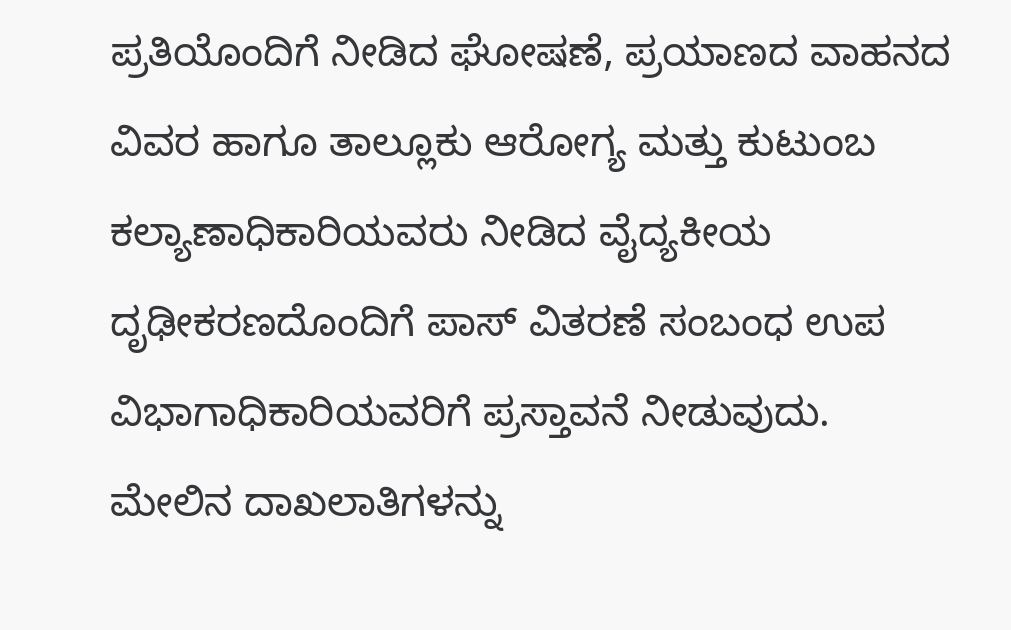ಪ್ರತಿಯೊಂದಿಗೆ ನೀಡಿದ ಘೋಷಣೆ, ಪ್ರಯಾಣದ ವಾಹನದ ವಿವರ ಹಾಗೂ ತಾಲ್ಲೂಕು ಆರೋಗ್ಯ ಮತ್ತು ಕುಟುಂಬ ಕಲ್ಯಾಣಾಧಿಕಾರಿಯವರು ನೀಡಿದ ವೈದ್ಯಕೀಯ ದೃಢೀಕರಣದೊಂದಿಗೆ ಪಾಸ್ ವಿತರಣೆ ಸಂಬಂಧ ಉಪ ವಿಭಾಗಾಧಿಕಾರಿಯವರಿಗೆ ಪ್ರಸ್ತಾವನೆ ನೀಡುವುದು.
ಮೇಲಿನ ದಾಖಲಾತಿಗಳನ್ನು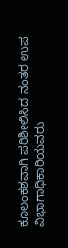ಕೂಲಂಕಶವಾಗಿ ಪರಿಶೀಲಿಸಿದ ನಂತರ ಉಪ ವಿಭಾಗಾಧಿಕಾರಿಯವರು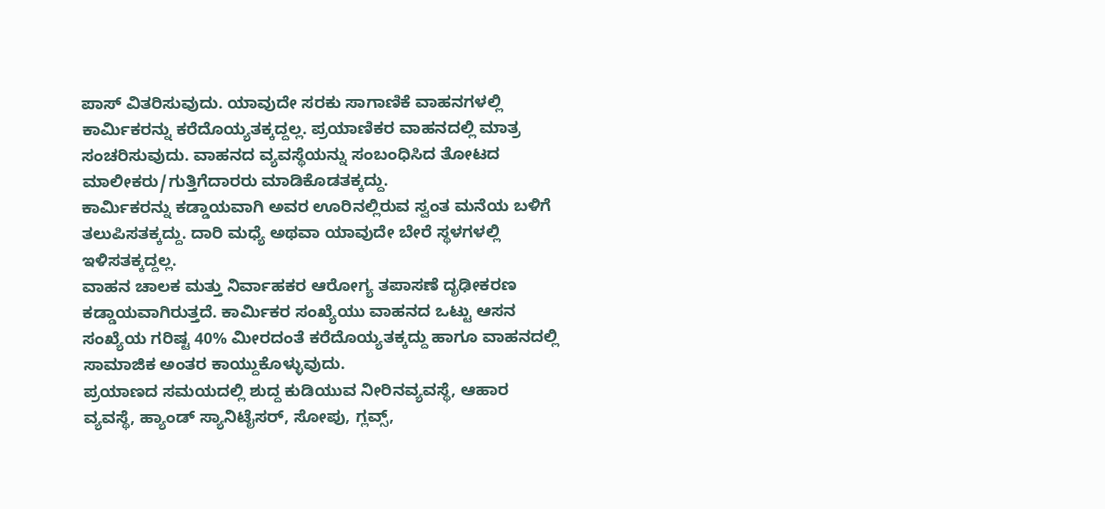ಪಾಸ್ ವಿತರಿಸುವುದು. ಯಾವುದೇ ಸರಕು ಸಾಗಾಣಿಕೆ ವಾಹನಗಳಲ್ಲಿ ಕಾರ್ಮಿಕರನ್ನು ಕರೆದೊಯ್ಯತಕ್ಕದ್ದಲ್ಲ. ಪ್ರಯಾಣಿಕರ ವಾಹನದಲ್ಲಿ ಮಾತ್ರ ಸಂಚರಿಸುವುದು. ವಾಹನದ ವ್ಯವಸ್ಥೆಯನ್ನು ಸಂಬಂಧಿಸಿದ ತೋಟದ ಮಾಲೀಕರು/ಗುತ್ತಿಗೆದಾರರು ಮಾಡಿಕೊಡತಕ್ಕದ್ದು.
ಕಾರ್ಮಿಕರನ್ನು ಕಡ್ಡಾಯವಾಗಿ ಅವರ ಊರಿನಲ್ಲಿರುವ ಸ್ವಂತ ಮನೆಯ ಬಳಿಗೆ ತಲುಪಿಸತಕ್ಕದ್ದು. ದಾರಿ ಮಧ್ಯೆ ಅಥವಾ ಯಾವುದೇ ಬೇರೆ ಸ್ಥಳಗಳಲ್ಲಿ ಇಳಿಸತಕ್ಕದ್ದಲ್ಲ.
ವಾಹನ ಚಾಲಕ ಮತ್ತು ನಿರ್ವಾಹಕರ ಆರೋಗ್ಯ ತಪಾಸಣೆ ದೃಢೀಕರಣ ಕಡ್ಡಾಯವಾಗಿರುತ್ತದೆ. ಕಾರ್ಮಿಕರ ಸಂಖ್ಯೆಯು ವಾಹನದ ಒಟ್ಟು ಆಸನ ಸಂಖ್ಯೆಯ ಗರಿಷ್ಟ 40% ಮೀರದಂತೆ ಕರೆದೊಯ್ಯತಕ್ಕದ್ದು ಹಾಗೂ ವಾಹನದಲ್ಲಿ ಸಾಮಾಜಿಕ ಅಂತರ ಕಾಯ್ದುಕೊಳ್ಳುವುದು.
ಪ್ರಯಾಣದ ಸಮಯದಲ್ಲಿ ಶುದ್ದ ಕುಡಿಯುವ ನೀರಿನವ್ಯವಸ್ಥೆ, ಆಹಾರ ವ್ಯವಸ್ಥೆ, ಹ್ಯಾಂಡ್ ಸ್ಯಾನಿಟೈಸರ್, ಸೋಪು, ಗ್ಲವ್ಸ್,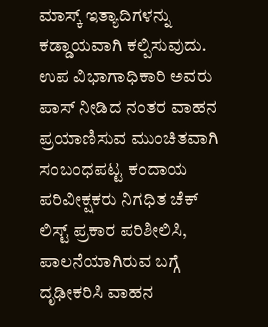ಮಾಸ್ಕ್ ಇತ್ಯಾದಿಗಳನ್ನು ಕಡ್ಡಾಯವಾಗಿ ಕಲ್ಪಿಸುವುದು.
ಉಪ ವಿಭಾಗಾಧಿಕಾರಿ ಅವರು ಪಾಸ್ ನೀಡಿದ ನಂತರ ವಾಹನ ಪ್ರಯಾಣಿಸುವ ಮುಂಚಿತವಾಗಿ ಸಂಬಂಧಪಟ್ಟ ಕಂದಾಯ ಪರಿವೀಕ್ಷಕರು ನಿಗಧಿತ ಚೆಕ್ ಲಿಸ್ಟ್ ಪ್ರಕಾರ ಪರಿಶೀಲಿಸಿ, ಪಾಲನೆಯಾಗಿರುವ ಬಗ್ಗೆ ದೃಢೀಕರಿಸಿ ವಾಹನ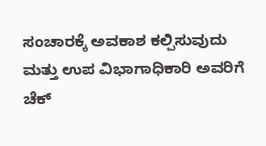ಸಂಚಾರಕ್ಕೆ ಅವಕಾಶ ಕಲ್ಪಿಸುವುದು ಮತ್ತು ಉಪ ವಿಭಾಗಾಧಿಕಾರಿ ಅವರಿಗೆ ಚೆಕ್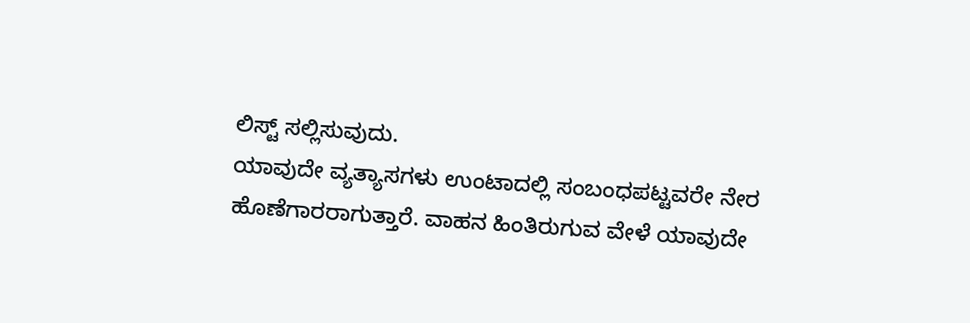ಲಿಸ್ಟ್ ಸಲ್ಲಿಸುವುದು.
ಯಾವುದೇ ವ್ಯತ್ಯಾಸಗಳು ಉಂಟಾದಲ್ಲಿ ಸಂಬಂಧಪಟ್ಟವರೇ ನೇರ ಹೊಣೆಗಾರರಾಗುತ್ತಾರೆ. ವಾಹನ ಹಿಂತಿರುಗುವ ವೇಳೆ ಯಾವುದೇ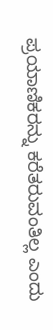ಪ್ರಯಾಣಿಕರನ್ನು ಕರೆತರುವಂತಿಲ್ಲ ಎಂದು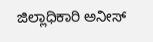ಜಿಲ್ಲಾಧಿಕಾರಿ ಅನೀಸ್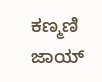ಕಣ್ಮಣಿ ಜಾಯ್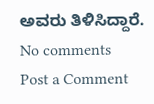ಅವರು ತಿಳಿಸಿದ್ದಾರೆ.
No comments
Post a Comment